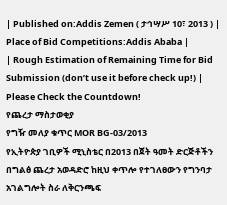| Published on:Addis Zemen ( ታኅሣሥ 10፣ 2013 ) | Place of Bid Competitions:Addis Ababa |
| Rough Estimation of Remaining Time for Bid Submission (don’t use it before check up!) |
Please Check the Countdown!
የጨረታ ማስታወቂያ
የግዥ መለያ ቁጥር MOR BG-03/2013
የኢትዮጵያ ገቢዎች ሚኒስቴር በ2013 በጀት ዓመት ድርጅቶችን በግልፅ ጨረታ አወዳድሮ ከዚህ ቀጥሎ የተገለፀውን የግንባታ አገልግሎት ስራ ለቅርንጫፍ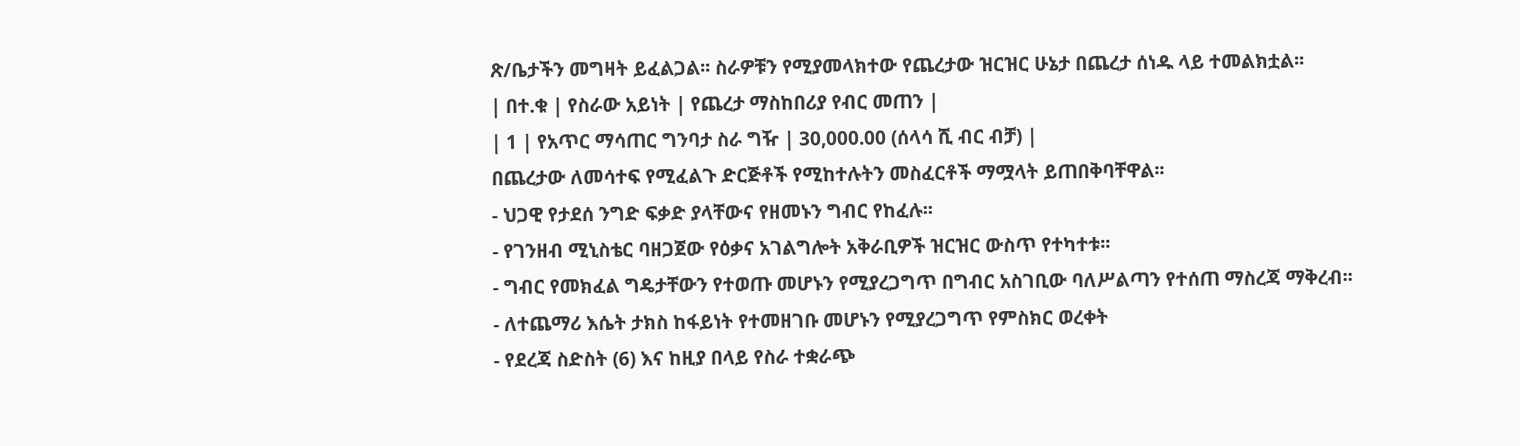ጽ/ቤታችን መግዛት ይፈልጋል፡፡ ስራዎቹን የሚያመላክተው የጨረታው ዝርዝር ሁኔታ በጨረታ ሰነዱ ላይ ተመልክቷል፡፡
| በተ.ቁ | የስራው አይነት | የጨረታ ማስከበሪያ የብር መጠን |
| 1 | የአጥር ማሳጠር ግንባታ ስራ ግዥ | 30,000.00 (ሰላሳ ሺ ብር ብቻ) |
በጨረታው ለመሳተፍ የሚፈልጉ ድርጅቶች የሚከተሉትን መስፈርቶች ማሟላት ይጠበቅባቸዋል፡፡
- ህጋዊ የታደሰ ንግድ ፍቃድ ያላቸውና የዘመኑን ግብር የከፈሉ፡፡
- የገንዘብ ሚኒስቴር ባዘጋጀው የዕቃና አገልግሎት አቅራቢዎች ዝርዝር ውስጥ የተካተቱ፡፡
- ግብር የመክፈል ግዴታቸውን የተወጡ መሆኑን የሚያረጋግጥ በግብር አስገቢው ባለሥልጣን የተሰጠ ማስረጃ ማቅረብ፡፡
- ለተጨማሪ እሴት ታክስ ከፋይነት የተመዘገቡ መሆኑን የሚያረጋግጥ የምስክር ወረቀት
- የደረጃ ስድስት (6) እና ከዚያ በላይ የስራ ተቋራጭ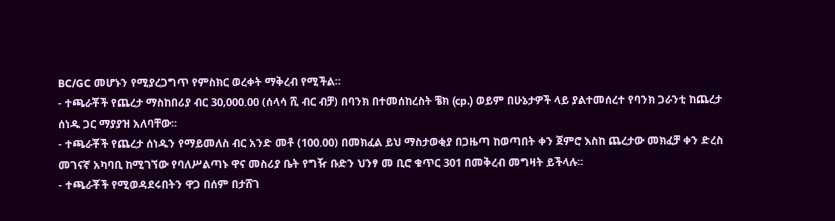BC/GC መሆኑን የሚያረጋግጥ የምስክር ወረቀት ማቅረብ የሚችል፡፡
- ተጫራቾች የጨረታ ማስከበሪያ ብር 30,000.00 (ሰላሳ ሺ ብር ብቻ) በባንክ በተመሰከረስት ቼክ (cp.) ወይም በሁኔታዎች ላይ ያልተመሰረተ የባንክ ጋራንቲ ከጨረታ ሰነዱ ጋር ማያያዝ አለባቸው፡፡
- ተጫራቾች የጨረታ ሰነዱን የማይመለስ ብር አንድ መቶ (100.00) በመክፈል ይህ ማስታወቂያ በጋዜጣ ከወጣበት ቀን ጀምሮ እስከ ጨረታው መክፈቻ ቀን ድረስ መገናኛ አካባቢ ከሚገኘው የባለሥልጣኑ ዋና መስሪያ ቤት የግዥ ቡድን ህንፃ መ ቢሮ ቁጥር 301 በመቅረብ መግዛት ይችላሉ፡፡
- ተጫራቾች የሚወዳደሩበትን ዋጋ በሰም በታሸገ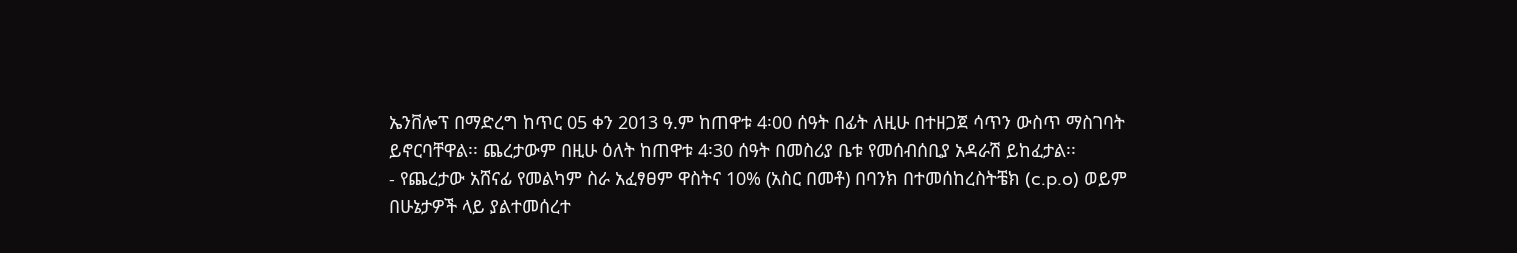ኤንቨሎፕ በማድረግ ከጥር 05 ቀን 2013 ዓ.ም ከጠዋቱ 4፡00 ሰዓት በፊት ለዚሁ በተዘጋጀ ሳጥን ውስጥ ማስገባት ይኖርባቸዋል፡፡ ጨረታውም በዚሁ ዕለት ከጠዋቱ 4፡30 ሰዓት በመስሪያ ቤቱ የመሰብሰቢያ አዳራሽ ይከፈታል፡፡
- የጨረታው አሸናፊ የመልካም ስራ አፈፃፀም ዋስትና 10% (አስር በመቶ) በባንክ በተመሰከረስትቼክ (c.p.o) ወይም በሁኔታዎች ላይ ያልተመሰረተ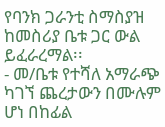የባንክ ጋራንቲ ስማስያዝ ከመስሪያ ቤቱ ጋር ውል ይፈራረማል፡፡
- መ/ቤቱ የተሻለ አማራጭ ካገኘ ጨረታውን በሙሉም ሆነ በከፊል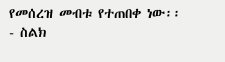የመሰረዝ መብቱ የተጠበቀ ነው፡፡
- ስልክ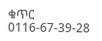ቁጥር 0116-67-39-28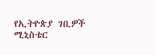የኢትዮጵያ ገቢዎች ሚኒስቴር